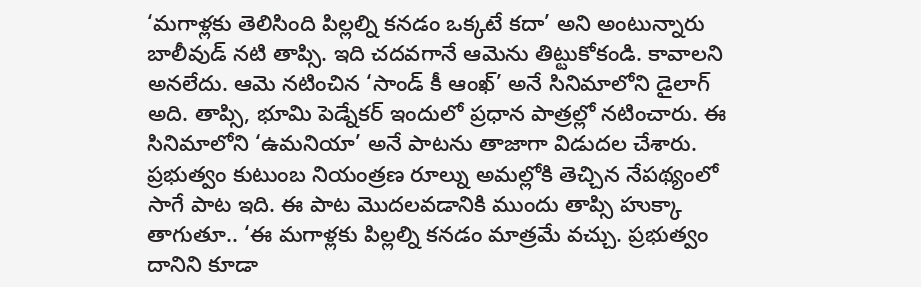‘మగాళ్లకు తెలిసింది పిల్లల్ని కనడం ఒక్కటే కదా’ అని అంటున్నారు బాలీవుడ్ నటి తాప్సి. ఇది చదవగానే ఆమెను తిట్టుకోకండి. కావాలని అనలేదు. ఆమె నటించిన ‘సాండ్ కీ ఆంఖ్’ అనే సినిమాలోని డైలాగ్ అది. తాప్సి, భూమి పెడ్నేకర్ ఇందులో ప్రధాన పాత్రల్లో నటించారు. ఈ సినిమాలోని ‘ఉమనియా’ అనే పాటను తాజాగా విడుదల చేశారు. ప్రభుత్వం కుటుంబ నియంత్రణ రూల్ను అమల్లోకి తెచ్చిన నేపథ్యంలో సాగే పాట ఇది. ఈ పాట మొదలవడానికి ముందు తాప్సి హుక్కా తాగుతూ.. ‘ఈ మగాళ్లకు పిల్లల్ని కనడం మాత్రమే వచ్చు. ప్రభుత్వం దానిని కూడా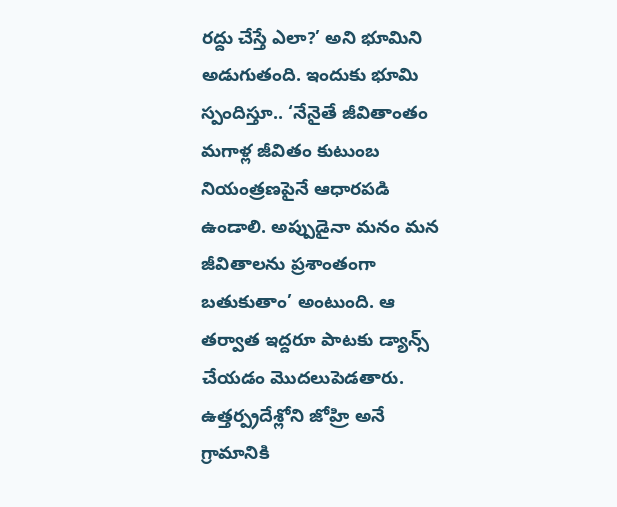రద్దు చేస్తే ఎలా?’ అని భూమిని అడుగుతంది. ఇందుకు భూమి స్పందిస్తూ.. ‘నేనైతే జీవితాంతం మగాళ్ల జీవితం కుటుంబ నియంత్రణపైనే ఆధారపడి ఉండాలి. అప్పుడైనా మనం మన జీవితాలను ప్రశాంతంగా బతుకుతాం’ అంటుంది. ఆ తర్వాత ఇద్దరూ పాటకు డ్యాన్స్ చేయడం మొదలుపెడతారు. ఉత్తర్ప్రదేశ్లోని జోహ్రి అనే గ్రామానికి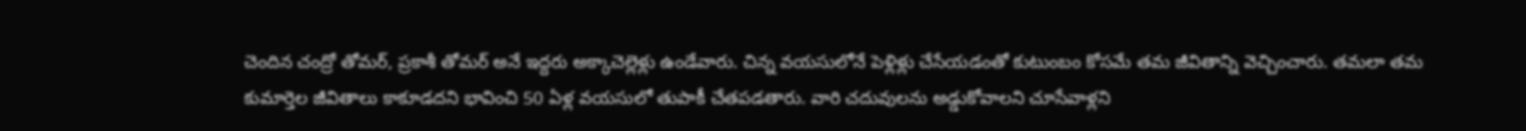చెందిన చంద్రో తోమర్, ప్రకాశీ తోమర్ అనే ఇద్దరు అక్కాచెల్లెళ్లు ఉండేవారు. చిన్న వయసులోనే పెళ్లిళ్లు చేసేయడంతో కుటుంబం కోసమే తమ జీవితాన్ని వెచ్చించారు. తమలా తమ కుమార్తెల జీవితాలు కాకూడదని భావించి 50 ఏళ్ల వయసులో తుపాకీ చేతపడతారు. వారి చదువులను అడ్డుకోవాలని చూసేవాళ్లని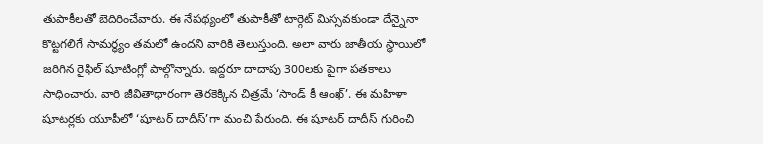తుపాకీలతో బెదిరించేవారు. ఈ నేపథ్యంలో తుపాకీతో టార్గెట్ మిస్సవకుండా దేన్నైనా కొట్టగలిగే సామర్ధ్యం తమలో ఉందని వారికి తెలుస్తుంది. అలా వారు జాతీయ స్థాయిలో జరిగిన రైఫిల్ షూటింగ్లో పాల్గొన్నారు. ఇద్దరూ దాదాపు 300లకు పైగా పతకాలు సాధించారు. వారి జీవితాధారంగా తెరకెక్కిన చిత్రమే ‘సాండ్ కీ ఆంఖ్’. ఈ మహిళా షూటర్లకు యూపీలో ‘షూటర్ దాదీస్’గా మంచి పేరుంది. ఈ షూటర్ దాదీస్ గురించి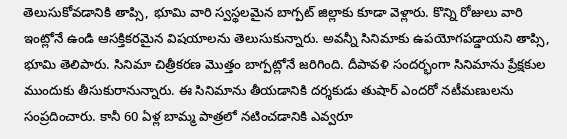తెలుసుకోవడానికి తాప్సి, భూమి వారి స్వస్థలమైన బాగ్పట్ జిల్లాకు కూడా వెళ్లారు. కొన్ని రోజులు వారి ఇంట్లోనే ఉండి ఆసక్తికరమైన విషయాలను తెలుసుకున్నారు. అవన్నీ సినిమాకు ఉపయోగపడ్డాయని తాప్సి, భూమి తెలిపారు. సినిమా చిత్రీకరణ మొత్తం బాగ్పట్లోనే జరిగింది. దీపావళి సందర్భంగా సినిమాను ప్రేక్షకుల ముందుకు తీసుకురానున్నారు. ఈ సినిమాను తీయడానికి దర్శకుడు తుషార్ ఎందరో నటీమణులను సంప్రదించారు. కానీ 60 ఏళ్ల బామ్మ పాత్రలో నటించడానికి ఎవ్వరూ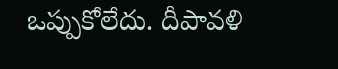ఒప్పుకోలేదు. దీపావళి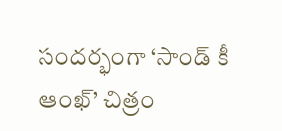సందర్భంగా ‘సాండ్ కీ ఆంఖ్’ చిత్రం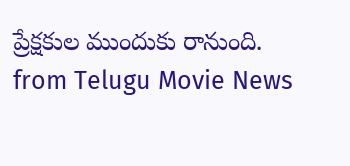ప్రేక్షకుల ముందుకు రానుంది.
from Telugu Movie News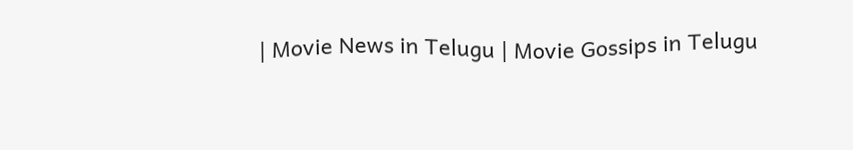| Movie News in Telugu | Movie Gossips in Telugu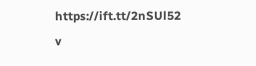https://ift.tt/2nSUl52
v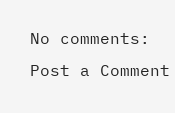No comments:
Post a Comment